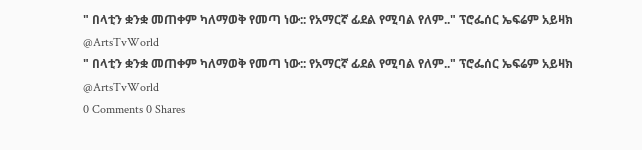" በላቲን ቋንቋ መጠቀም ካለማወቅ የመጣ ነው:: የአማርኛ ፊደል የሚባል የለም.." ፕሮፌሰር ኤፍሬም አይዛክ @ArtsTvWorld
" በላቲን ቋንቋ መጠቀም ካለማወቅ የመጣ ነው:: የአማርኛ ፊደል የሚባል የለም.." ፕሮፌሰር ኤፍሬም አይዛክ @ArtsTvWorld
0 Comments 0 Shares